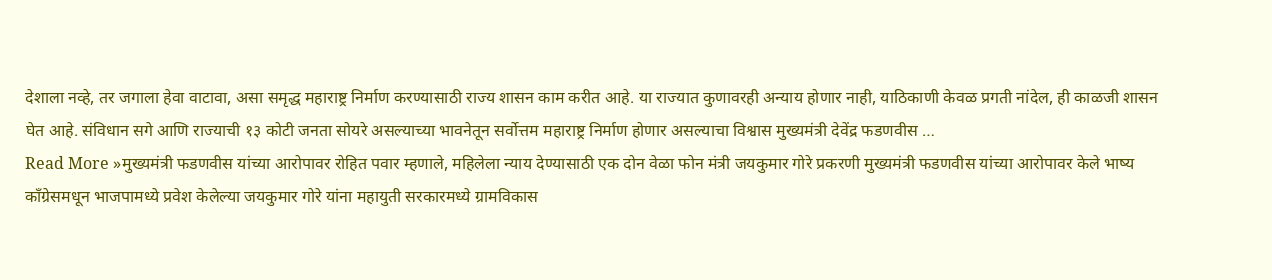देशाला नव्हे, तर जगाला हेवा वाटावा, असा समृद्ध महाराष्ट्र निर्माण करण्यासाठी राज्य शासन काम करीत आहे. या राज्यात कुणावरही अन्याय होणार नाही, याठिकाणी केवळ प्रगती नांदेल, ही काळजी शासन घेत आहे. संविधान सगे आणि राज्याची १३ कोटी जनता सोयरे असल्याच्या भावनेतून सर्वोत्तम महाराष्ट्र निर्माण होणार असल्याचा विश्वास मुख्यमंत्री देवेंद्र फडणवीस …
Read More »मुख्यमंत्री फडणवीस यांच्या आरोपावर रोहित पवार म्हणाले, महिलेला न्याय देण्यासाठी एक दोन वेळा फोन मंत्री जयकुमार गोरे प्रकरणी मुख्यमंत्री फडणवीस यांच्या आरोपावर केले भाष्य
काँग्रेसमधून भाजपामध्ये प्रवेश केलेल्या जयकुमार गोरे यांना महायुती सरकारमध्ये ग्रामविकास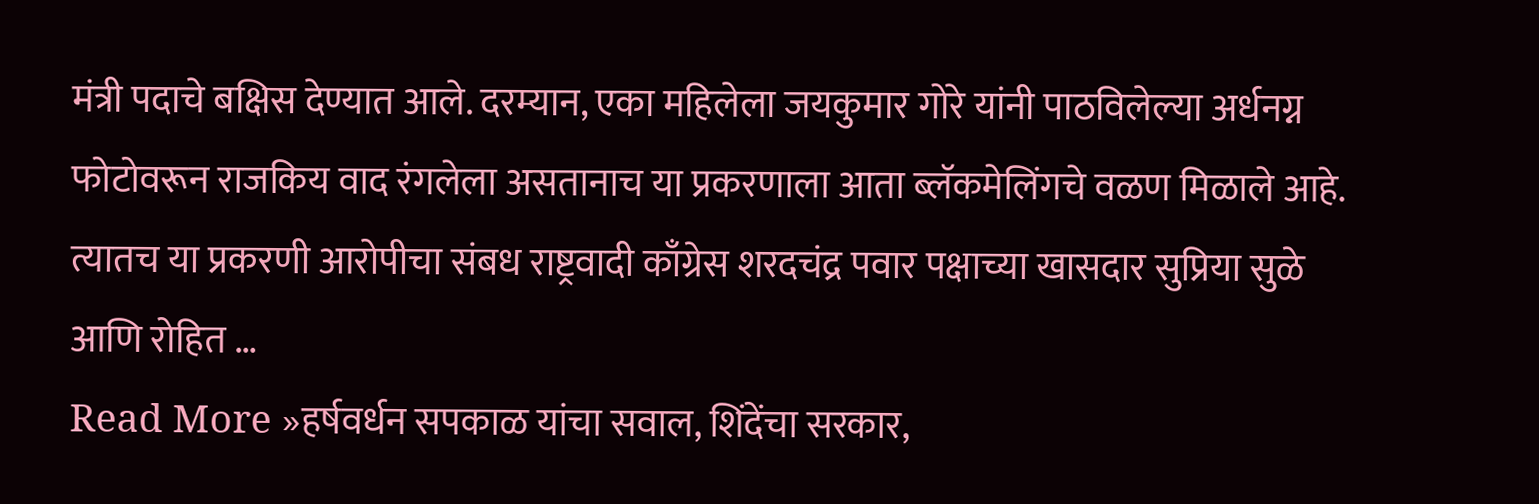मंत्री पदाचे बक्षिस देण्यात आले. दरम्यान, एका महिलेला जयकुमार गोरे यांनी पाठविलेल्या अर्धनग्न फोटोवरून राजकिय वाद रंगलेला असतानाच या प्रकरणाला आता ब्लॅकमेलिंगचे वळण मिळाले आहे. त्यातच या प्रकरणी आरोपीचा संबध राष्ट्रवादी काँग्रेस शरदचंद्र पवार पक्षाच्या खासदार सुप्रिया सुळे आणि रोहित …
Read More »हर्षवर्धन सपकाळ यांचा सवाल, शिंदेंचा सरकार,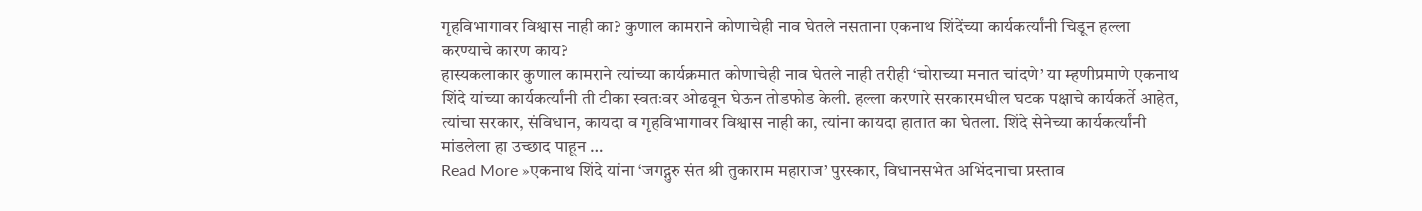गृहविभागावर विश्वास नाही का? कुणाल कामराने कोणाचेही नाव घेतले नसताना एकनाथ शिंदेंच्या कार्यकर्त्यांनी चिडून हल्ला करण्याचे कारण काय?
हास्यकलाकार कुणाल कामराने त्यांच्या कार्यक्रमात कोणाचेही नाव घेतले नाही तरीही ‘चोराच्या मनात चांदणे’ या म्हणीप्रमाणे एकनाथ शिंदे यांच्या कार्यकर्त्यांनी ती टीका स्वतःवर ओढवून घेऊन तोडफोड केली. हल्ला करणारे सरकारमधील घटक पक्षाचे कार्यकर्ते आहेत, त्यांचा सरकार, संविधान, कायदा व गृहविभागावर विश्वास नाही का, त्यांना कायदा हातात का घेतला. शिंदे सेनेच्या कार्यकर्त्यांनी मांडलेला हा उच्छाद पाहून …
Read More »एकनाथ शिंदे यांना ‘जगद्गुरु संत श्री तुकाराम महाराज’ पुरस्कार, विधानसभेत अभिंदनाचा प्रस्ताव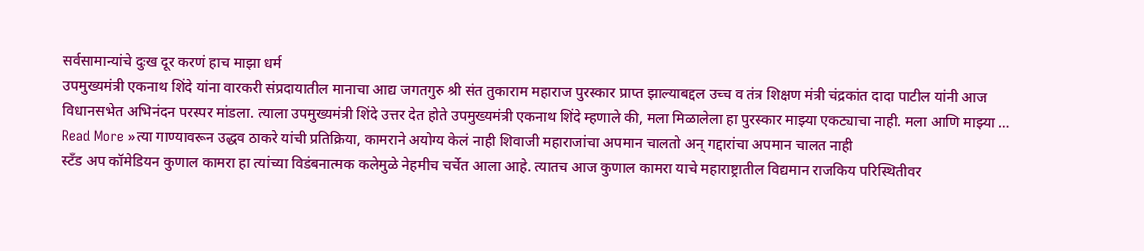सर्वसामान्यांचे दुःख दूर करणं हाच माझा धर्म
उपमुख्यमंत्री एकनाथ शिंदे यांना वारकरी संप्रदायातील मानाचा आद्य जगतगुरु श्री संत तुकाराम महाराज पुरस्कार प्राप्त झाल्याबद्दल उच्च व तंत्र शिक्षण मंत्री चंद्रकांत दादा पाटील यांनी आज विधानसभेत अभिनंदन परस्पर मांडला. त्याला उपमुख्यमंत्री शिंदे उत्तर देत होते उपमुख्यमंत्री एकनाथ शिंदे म्हणाले की, मला मिळालेला हा पुरस्कार माझ्या एकट्याचा नाही. मला आणि माझ्या …
Read More »त्या गाण्यावरून उद्धव ठाकरे यांची प्रतिक्रिया, कामराने अयोग्य केलं नाही शिवाजी महाराजांचा अपमान चालतो अन् गद्दारांचा अपमान चालत नाही
स्टँड अप कॉमेडियन कुणाल कामरा हा त्यांच्या विडंबनात्मक कलेमुळे नेहमीच चर्चेत आला आहे. त्यातच आज कुणाल कामरा याचे महाराष्ट्रातील विद्यमान राजकिय परिस्थितीवर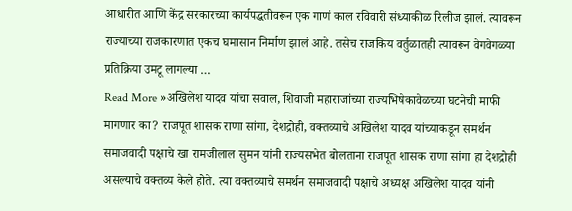आधारीत आणि केंद्र सरकारच्या कार्यपद्धतीवरून एक गाणं काल रविवारी संध्याकीळ रिलीज झालं. त्यावरून राज्याच्या राजकारणात एकच घमासान निर्माण झालं आहे. तसेच राजकिय वर्तुळातही त्यावरून वेगवेगळ्या प्रतिक्रिया उमटू लागल्या …
Read More »अखिलेश यादव यांचा सवाल, शिवाजी महाराजांच्या राज्यभिषेकावेळच्या घटनेची माफी मागणार का? राजपूत शासक राणा सांगा, देशद्रोही, वक्तव्याचे अखिलेश यादव यांच्याकडून समर्थन
समाजवादी पक्षाचे खा रामजीलाल सुमन यांनी राज्यसभेत बोलताना राजपूत शासक राणा सांगा हा देशद्रोही असल्याचे वक्तव्य केले होते. त्या वक्तव्याचे समर्थन समाजवादी पक्षाचे अध्यक्ष अखिलेश यादव यांनी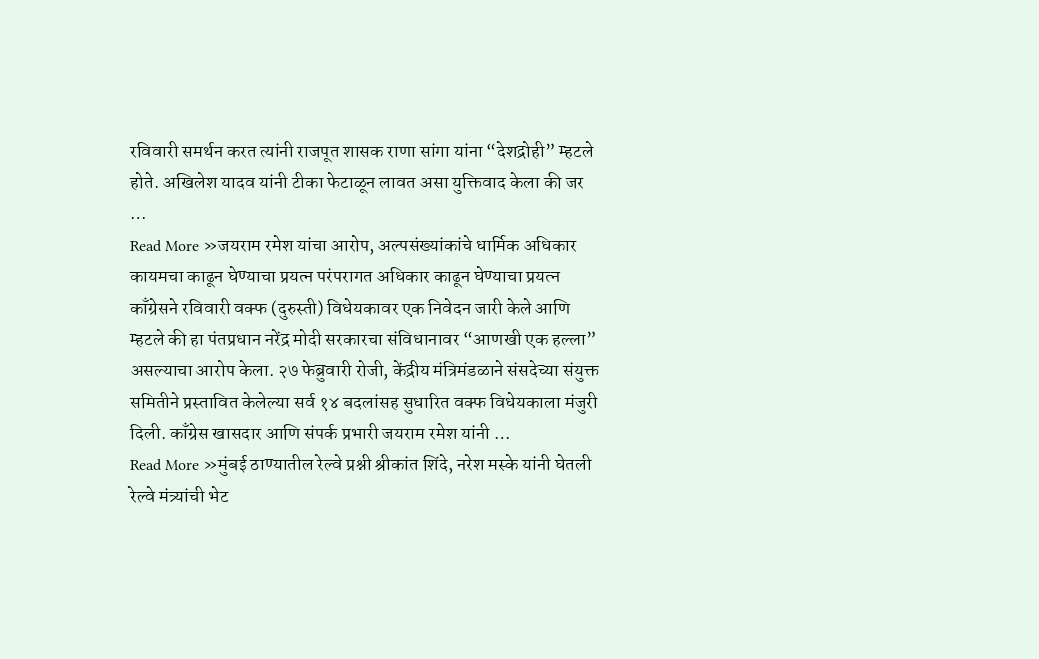रविवारी समर्थन करत त्यांनी राजपूत शासक राणा सांगा यांना “देशद्रोही” म्हटले होते. अखिलेश यादव यांनी टीका फेटाळून लावत असा युक्तिवाद केला की जर …
Read More »जयराम रमेश यांचा आरोप, अल्पसंख्यांकांचे धार्मिक अधिकार कायमचा काढून घेण्याचा प्रयत्न परंपरागत अधिकार काढून घेण्याचा प्रयत्न
काँग्रेसने रविवारी वक्फ (दुरुस्ती) विधेयकावर एक निवेदन जारी केले आणि म्हटले की हा पंतप्रधान नरेंद्र मोदी सरकारचा संविधानावर “आणखी एक हल्ला” असल्याचा आरोप केला. २७ फेब्रुवारी रोजी, केंद्रीय मंत्रिमंडळाने संसदेच्या संयुक्त समितीने प्रस्तावित केलेल्या सर्व १४ बदलांसह सुधारित वक्फ विधेयकाला मंजुरी दिली. काँग्रेस खासदार आणि संपर्क प्रभारी जयराम रमेश यांनी …
Read More »मुंबई ठाण्यातील रेल्वे प्रश्नी श्रीकांत शिंदे, नरेश मस्के यांनी घेतली रेल्वे मंत्र्यांची भेट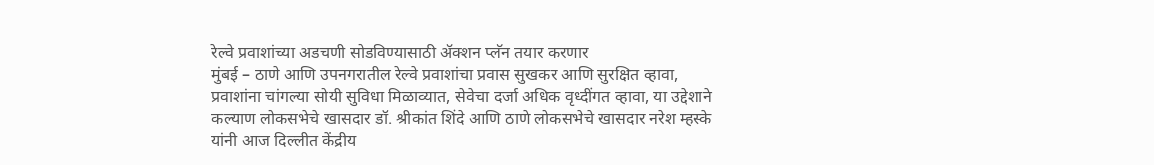रेल्वे प्रवाशांच्या अडचणी सोडविण्यासाठी ॲक्शन प्लॅन तयार करणार
मुंबई – ठाणे आणि उपनगरातील रेल्वे प्रवाशांचा प्रवास सुखकर आणि सुरक्षित व्हावा, प्रवाशांना चांगल्या सोयी सुविधा मिळाव्यात, सेवेचा दर्जा अधिक वृध्दींगत व्हावा, या उद्देशाने कल्याण लोकसभेचे खासदार डॉ. श्रीकांत शिंदे आणि ठाणे लोकसभेचे खासदार नरेश म्हस्के यांनी आज दिल्लीत केंद्रीय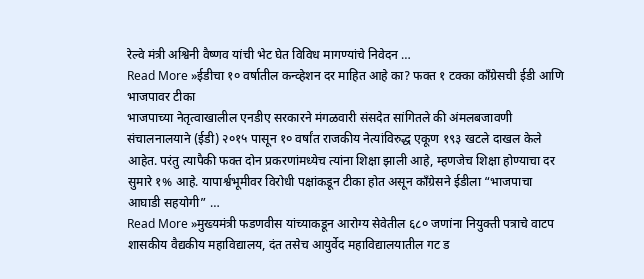रेल्वे मंत्री अश्विनी वैष्णव यांची भेट घेत विविध मागण्यांचे निवेदन …
Read More »ईडीचा १० वर्षातील कन्व्हेशन दर माहित आहे का? फक्त १ टक्का काँग्रेसची ईडी आणि भाजपावर टीका
भाजपाच्या नेतृत्वाखालील एनडीए सरकारने मंगळवारी संसदेत सांगितले की अंमलबजावणी संचालनालयाने (ईडी) २०१५ पासून १० वर्षांत राजकीय नेत्यांविरुद्ध एकूण १९३ खटले दाखल केले आहेत. परंतु त्यापैकी फक्त दोन प्रकरणांमध्येच त्यांना शिक्षा झाली आहे, म्हणजेच शिक्षा होण्याचा दर सुमारे १% आहे. यापार्श्वभूमीवर विरोधी पक्षांकडून टीका होत असून काँग्रेसने ईडीला “भाजपाचा आघाडी सहयोगी” …
Read More »मुख्यमंत्री फडणवीस यांच्याकडून आरोग्य सेवेतील ६८० जणांना नियुक्ती पत्राचे वाटप शासकीय वैद्यकीय महाविद्यालय, दंत तसेच आयुर्वेद महाविद्यालयातील गट ड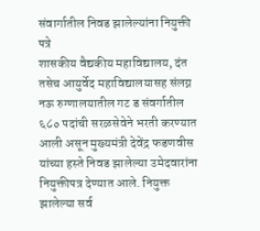संवार्गातील निवड झालेल्यांना नियुक्ती पत्रे
शासकीय वैद्यकीय महाविद्यालय, दंत तसेच आयुर्वेद महाविद्यालयासह संलग्न नऊ रुग्णालयातील गट ड संवर्गातील ६८० पदांची सरळसेवेने भरती करण्यात आली असून मुख्यमंत्री देवेंद्र फडणवीस यांच्या हस्ते निवड झालेल्या उमेदवारांना नियुक्तीपत्र देण्यात आले. नियुक्त झालेल्या सर्व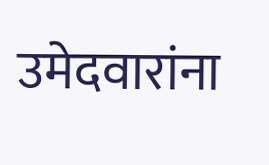उमेदवारांना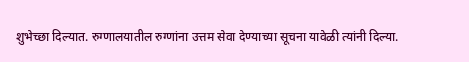शुभेच्छा दिल्यात. रुग्णालयातील रुग्णांना उत्तम सेवा देण्याच्या सूचना यावेळी त्यांनी दिल्या.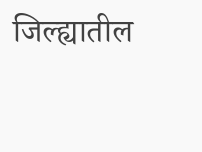जिल्ह्यातील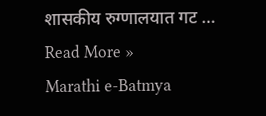शासकीय रुग्णालयात गट …
Read More »
Marathi e-Batmya